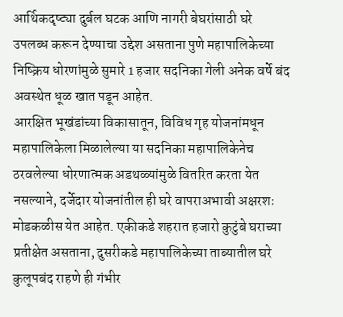आर्थिकदृष्ट्या दुर्बल घटक आणि नागरी बेघरांसाठी घरे उपलब्ध करून देण्याचा उद्देश असताना पुणे महापालिकेच्या निष्क्रिय धोरणांमुळे सुमारे 1 हजार सदनिका गेली अनेक वर्षे बंद अवस्थेत धूळ खात पडून आहेत.
आरक्षित भूखंडांच्या विकासातून, विविध गृह योजनांमधून महापालिकेला मिळालेल्या या सदनिका महापालिकेनेच ठरवलेल्या धोरणात्मक अडथळ्यांमुळे वितरित करता येत नसल्याने, दर्जेदार योजनांतील ही घरे वापराअभावी अक्षरशः मोडकळीस येत आहेत. एकीकडे शहरात हजारो कुटुंबे घराच्या प्रतीक्षेत असताना, दुसरीकडे महापालिकेच्या ताब्यातील घरे कुलूपबंद राहणे ही गंभीर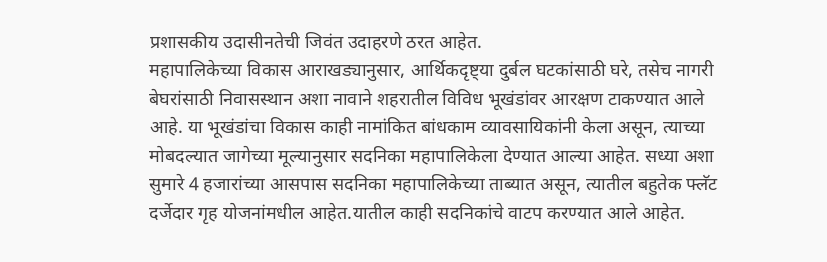प्रशासकीय उदासीनतेची जिवंत उदाहरणे ठरत आहेत.
महापालिकेच्या विकास आराखड्यानुसार, आर्थिकदृष्ट्या दुर्बल घटकांसाठी घरे, तसेच नागरी बेघरांसाठी निवासस्थान अशा नावाने शहरातील विविध भूखंडांवर आरक्षण टाकण्यात आले आहे. या भूखंडांचा विकास काही नामांकित बांधकाम व्यावसायिकांनी केला असून, त्याच्या मोबदल्यात जागेच्या मूल्यानुसार सदनिका महापालिकेला देण्यात आल्या आहेत. सध्या अशा सुमारे 4 हजारांच्या आसपास सदनिका महापालिकेच्या ताब्यात असून, त्यातील बहुतेक फ्लॅट दर्जेदार गृह योजनांमधील आहेत.यातील काही सदनिकांचे वाटप करण्यात आले आहेत.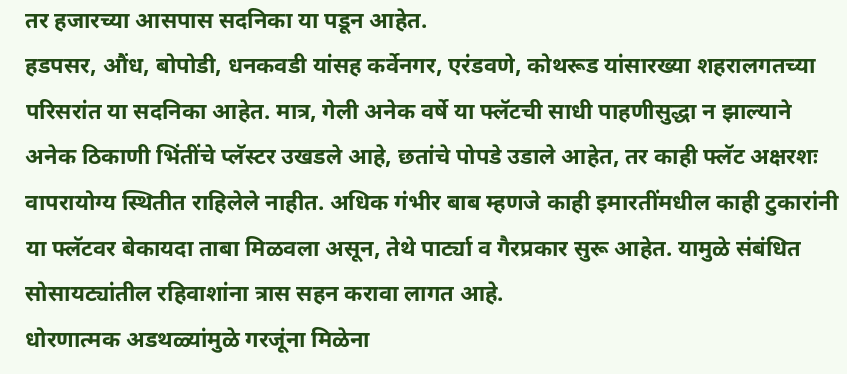तर हजारच्या आसपास सदनिका या पडून आहेत.
हडपसर, औंध, बोपोडी, धनकवडी यांसह कर्वेनगर, एरंडवणे, कोथरूड यांसारख्या शहरालगतच्या परिसरांत या सदनिका आहेत. मात्र, गेली अनेक वर्षे या फ्लॅटची साधी पाहणीसुद्धा न झाल्याने अनेक ठिकाणी भिंतींचे प्लॅस्टर उखडले आहे, छतांचे पोपडे उडाले आहेत, तर काही फ्लॅट अक्षरशः वापरायोग्य स्थितीत राहिलेले नाहीत. अधिक गंभीर बाब म्हणजे काही इमारतींमधील काही टुकारांनी या फ्लॅटवर बेकायदा ताबा मिळवला असून, तेथे पार्ट्या व गैरप्रकार सुरू आहेत. यामुळे संबंधित सोसायट्यांतील रहिवाशांना त्रास सहन करावा लागत आहे.
धोरणात्मक अडथळ्यांमुळे गरजूंना मिळेना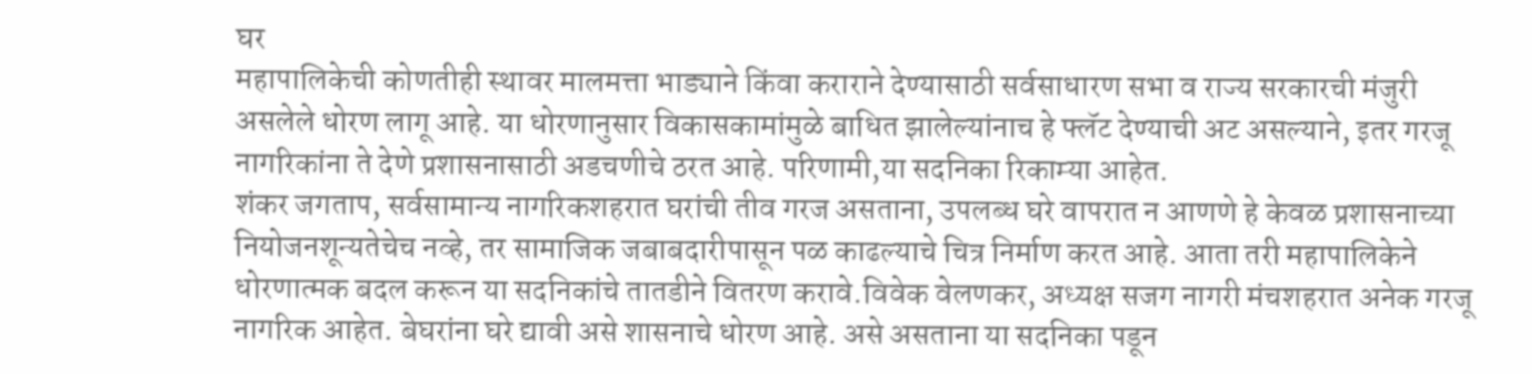घर
महापालिकेची कोणतीही स्थावर मालमत्ता भाड्याने किंवा कराराने देण्यासाठी सर्वसाधारण सभा व राज्य सरकारची मंजुरी असलेले धोरण लागू आहे. या धोरणानुसार विकासकामांमुळे बाधित झालेल्यांनाच हे फ्लॅट देण्याची अट असल्याने, इतर गरजू नागरिकांना ते देणे प्रशासनासाठी अडचणीचे ठरत आहे. परिणामी,या सदनिका रिकाम्या आहेत.
शंकर जगताप, सर्वसामान्य नागरिकशहरात घरांची तीव गरज असताना, उपलब्ध घरे वापरात न आणणे हे केवळ प्रशासनाच्या नियोजनशून्यतेचेच नव्हे, तर सामाजिक जबाबदारीपासून पळ काढल्याचे चित्र निर्माण करत आहे. आता तरी महापालिकेने धोरणात्मक बदल करून या सदनिकांचे तातडीने वितरण करावे.विवेक वेलणकर, अध्यक्ष सजग नागरी मंचशहरात अनेक गरजू नागरिक आहेत. बेघरांना घरे द्यावी असे शासनाचे धोरण आहे. असे असताना या सदनिका पडून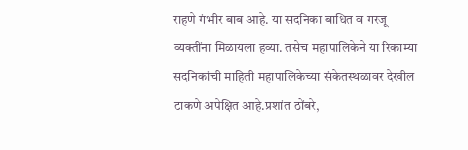राहणे गंभीर बाब आहे. या सदनिका बाधित व गरजू व्यक्तींना मिळायला हव्या. तसेच महापालिकेने या रिकाम्या सदनिकांची माहिती महापालिकेच्या संकेतस्थळावर देखील टाकणे अपेक्षित आहे.प्रशांत ठोंबरे,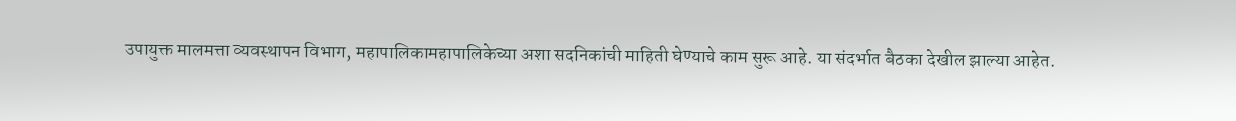उपायुक्त मालमत्ता व्यवस्थापन विभाग, महापालिकामहापालिकेच्या अशा सदनिकांची माहिती घेण्याचे काम सुरू आहे. या संदर्भात बैठका देखील झाल्या आहेत.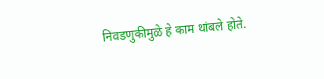निवडणुकीमुळे हे काम थांबले होते.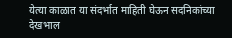येत्या काळात या संदर्भात माहिती घेऊन सदनिकांच्या देखभाल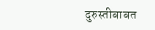दुरुस्तीबाबत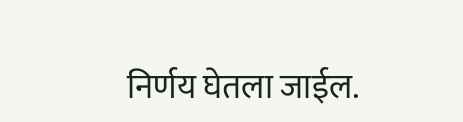निर्णय घेतला जाईल.